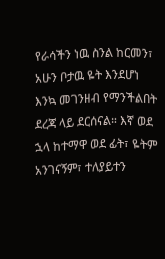የራሳችን ነዉ ስንል ከርመን፣ አሁን ቦታዉ ዬት እንደሆነ እንኳ መገንዘብ የማንችልበት ደረጃ ላይ ደርሰናል። እኛ ወደ ኋላ ከተማዋ ወደ ፊት፣ ዬትም አንገናኝም፣ ተለያይተን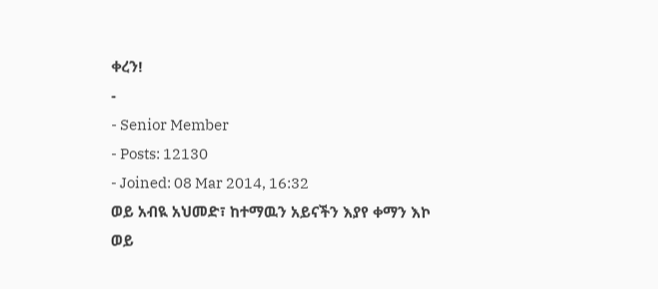ቀረን!
-
- Senior Member
- Posts: 12130
- Joined: 08 Mar 2014, 16:32
ወይ አብዪ አህመድ፣ ከተማዉን አይናችን እያየ ቀማን እኮ
ወይ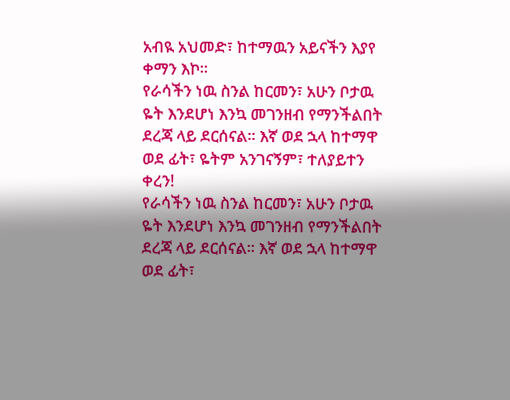አብዪ አህመድ፣ ከተማዉን አይናችን እያየ ቀማን እኮ።
የራሳችን ነዉ ስንል ከርመን፣ አሁን ቦታዉ ዬት እንደሆነ እንኳ መገንዘብ የማንችልበት ደረጃ ላይ ደርሰናል። እኛ ወደ ኋላ ከተማዋ ወደ ፊት፣ ዬትም አንገናኝም፣ ተለያይተን ቀረን!
የራሳችን ነዉ ስንል ከርመን፣ አሁን ቦታዉ ዬት እንደሆነ እንኳ መገንዘብ የማንችልበት ደረጃ ላይ ደርሰናል። እኛ ወደ ኋላ ከተማዋ ወደ ፊት፣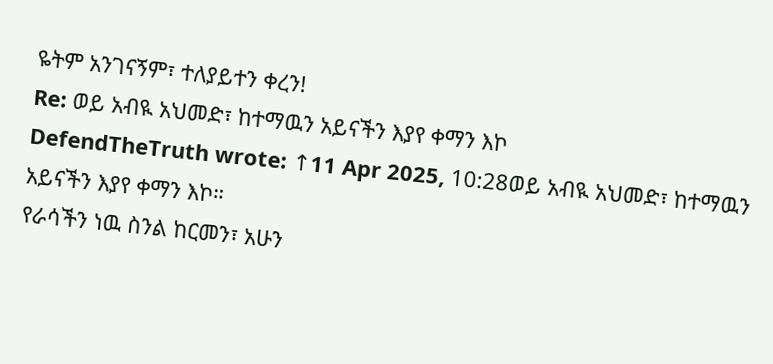ዬትም አንገናኝም፣ ተለያይተን ቀረን!
Re: ወይ አብዪ አህመድ፣ ከተማዉን አይናችን እያየ ቀማን እኮ
DefendTheTruth wrote: ↑11 Apr 2025, 10:28ወይ አብዪ አህመድ፣ ከተማዉን አይናችን እያየ ቀማን እኮ።
የራሳችን ነዉ ስንል ከርመን፣ አሁን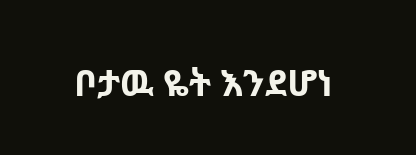ቦታዉ ዬት እንደሆነ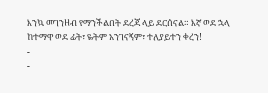እንኳ መገንዘብ የማንችልበት ደረጃ ላይ ደርሰናል። እኛ ወደ ኋላ ከተማዋ ወደ ፊት፣ ዬትም አንገናኝም፣ ተለያይተን ቀረን!
-
-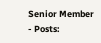Senior Member
- Posts: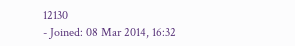12130
- Joined: 08 Mar 2014, 16:32